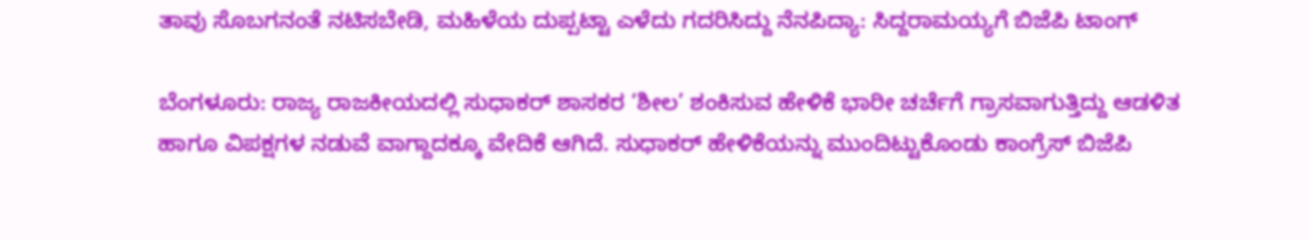ತಾವು ಸೊಬಗನಂತೆ ನಟಿಸಬೇಡಿ, ಮಹಿಳೆಯ ದುಪ್ಪಟ್ಟಾ ಎಳೆದು ಗದರಿಸಿದ್ದು ನೆನಪಿದ್ಯಾ: ಸಿದ್ದರಾಮಯ್ಯಗೆ ಬಿಜೆಪಿ ಟಾಂಗ್

ಬೆಂಗಳೂರು: ರಾಜ್ಯ ರಾಜಕೀಯದಲ್ಲಿ ಸುಧಾಕರ್‌ ಶಾಸಕರ ‘ಶೀಲ’ ಶಂಕಿಸುವ ಹೇಳಿಕೆ ಭಾರೀ ಚರ್ಚೆಗೆ ಗ್ರಾಸವಾಗುತ್ತಿದ್ದು ಆಡಳಿತ ಹಾಗೂ ವಿಪಕ್ಷಗಳ ನಡುವೆ ವಾಗ್ದಾದಕ್ಕೂ ವೇದಿಕೆ ಆಗಿದೆ. ಸುಧಾಕರ್‌ ಹೇಳಿಕೆಯನ್ನು ಮುಂದಿಟ್ಟುಕೊಂಡು ಕಾಂಗ್ರೆಸ್ ಬಿಜೆಪಿ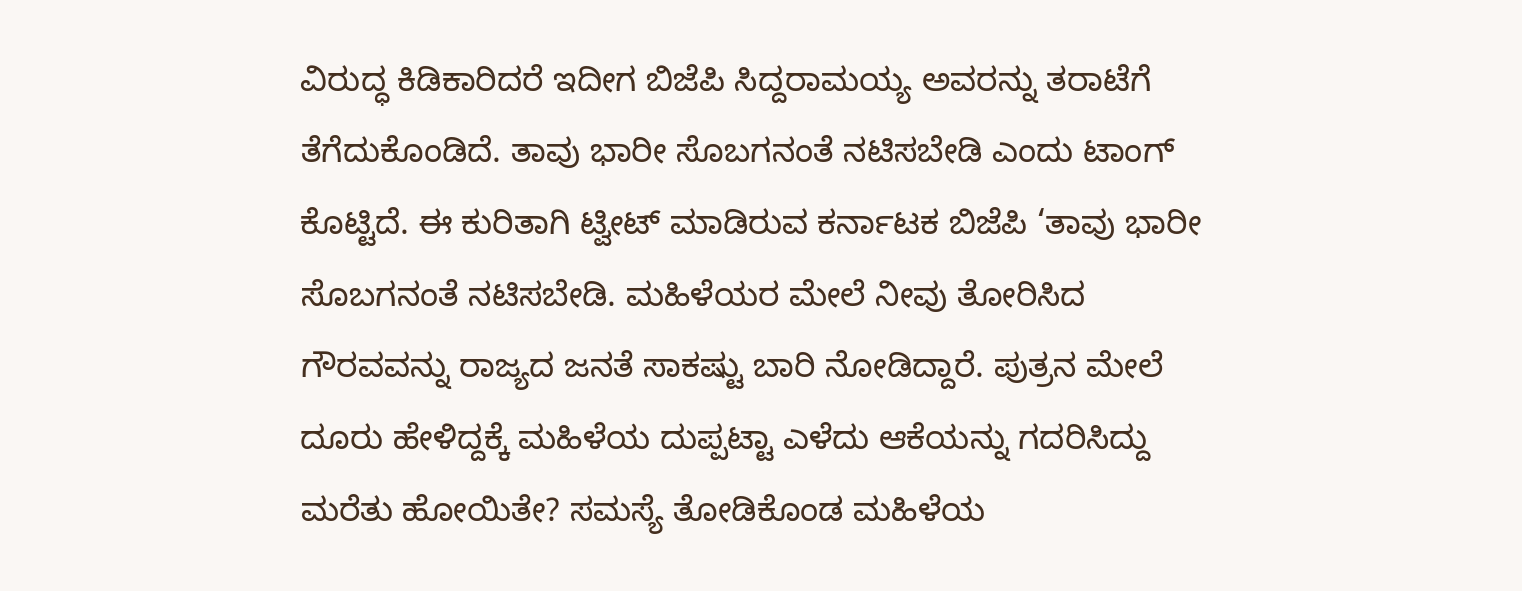ವಿರುದ್ಧ ಕಿಡಿಕಾರಿದರೆ ಇದೀಗ ಬಿಜೆಪಿ ಸಿದ್ದರಾಮಯ್ಯ ಅವರನ್ನು ತರಾಟೆಗೆ ತೆಗೆದುಕೊಂಡಿದೆ. ತಾವು ಭಾರೀ ಸೊಬಗನಂತೆ ನಟಿಸಬೇಡಿ ಎಂದು ಟಾಂಗ್ ಕೊಟ್ಟಿದೆ. ಈ ಕುರಿತಾಗಿ ಟ್ವೀಟ್‌ ಮಾಡಿರುವ ಕರ್ನಾಟಕ ಬಿಜೆಪಿ ‘ತಾವು ಭಾರೀ ಸೊಬಗನಂತೆ ನಟಿಸಬೇಡಿ. ಮಹಿಳೆಯರ ಮೇಲೆ ನೀವು ತೋರಿಸಿದ ಗೌರವವನ್ನು ರಾಜ್ಯದ ಜನತೆ ಸಾಕಷ್ಟು ಬಾರಿ ನೋಡಿದ್ದಾರೆ. ಪುತ್ರನ ಮೇಲೆ ದೂರು ಹೇಳಿದ್ದಕ್ಕೆ ಮಹಿಳೆಯ ದುಪ್ಪಟ್ಟಾ ಎಳೆದು ಆಕೆಯನ್ನು ಗದರಿಸಿದ್ದು ಮರೆತು ಹೋಯಿತೇ? ಸಮಸ್ಯೆ ತೋಡಿಕೊಂಡ ಮಹಿಳೆಯ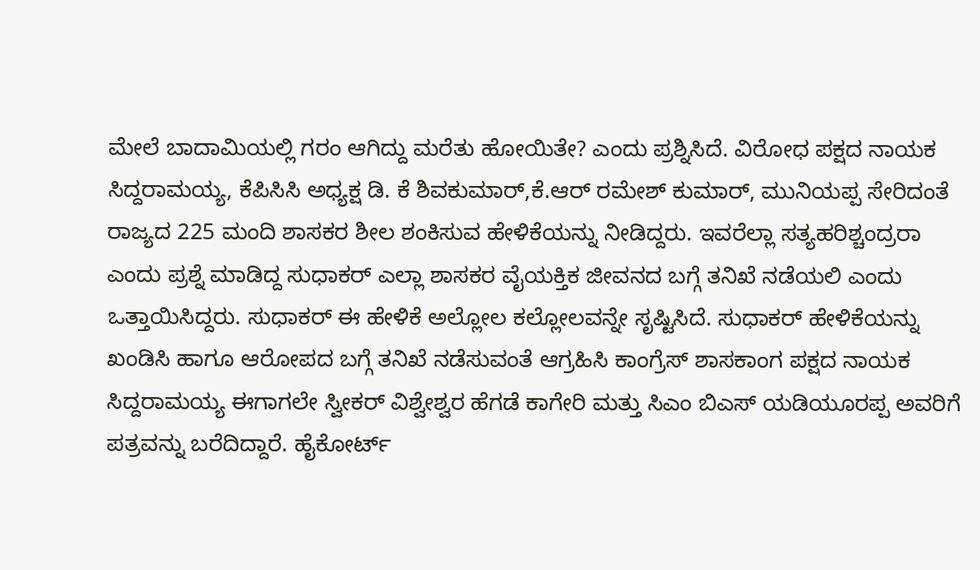ಮೇಲೆ ಬಾದಾಮಿಯಲ್ಲಿ ಗರಂ ಆಗಿದ್ದು ಮರೆತು ಹೋಯಿತೇ? ಎಂದು ಪ್ರಶ್ನಿಸಿದೆ. ವಿರೋಧ ಪಕ್ಷದ ನಾಯಕ ಸಿದ್ದರಾಮಯ್ಯ, ಕೆಪಿಸಿಸಿ ಅಧ್ಯಕ್ಷ ಡಿ. ಕೆ ಶಿವಕುಮಾರ್‌,ಕೆ.ಆರ್ ರಮೇಶ್ ಕುಮಾರ್‌, ಮುನಿಯಪ್ಪ ಸೇರಿದಂತೆ ರಾಜ್ಯದ 225 ಮಂದಿ ಶಾಸಕರ ಶೀಲ ಶಂಕಿಸುವ ಹೇಳಿಕೆಯನ್ನು ನೀಡಿದ್ದರು. ಇವರೆಲ್ಲಾ ಸತ್ಯಹರಿಶ್ಚಂದ್ರರಾ ಎಂದು ಪ್ರಶ್ನೆ ಮಾಡಿದ್ದ ಸುಧಾಕರ್ ಎಲ್ಲಾ ಶಾಸಕರ ವೈಯಕ್ತಿಕ ಜೀವನದ ಬಗ್ಗೆ ತನಿಖೆ ನಡೆಯಲಿ ಎಂದು ಒತ್ತಾಯಿಸಿದ್ದರು. ಸುಧಾಕರ್‌ ಈ ಹೇಳಿಕೆ ಅಲ್ಲೋಲ ಕಲ್ಲೋಲವನ್ನೇ ಸೃಷ್ಟಿಸಿದೆ. ಸುಧಾಕರ್‌ ಹೇಳಿಕೆಯನ್ನು ಖಂಡಿಸಿ ಹಾಗೂ ಆರೋಪದ ಬಗ್ಗೆ ತನಿಖೆ ನಡೆಸುವಂತೆ ಆಗ್ರಹಿಸಿ ಕಾಂಗ್ರೆಸ್ ಶಾಸಕಾಂಗ ಪಕ್ಷದ ನಾಯಕ ಸಿದ್ದರಾಮಯ್ಯ ಈಗಾಗಲೇ ಸ್ವೀಕರ್‌ ವಿಶ್ವೇಶ್ವರ ಹೆಗಡೆ ಕಾಗೇರಿ ಮತ್ತು ಸಿಎಂ ಬಿಎಸ್‌ ಯಡಿಯೂರಪ್ಪ ಅವರಿಗೆ ಪತ್ರವನ್ನು ಬರೆದಿದ್ದಾರೆ. ಹೈಕೋರ್ಟ್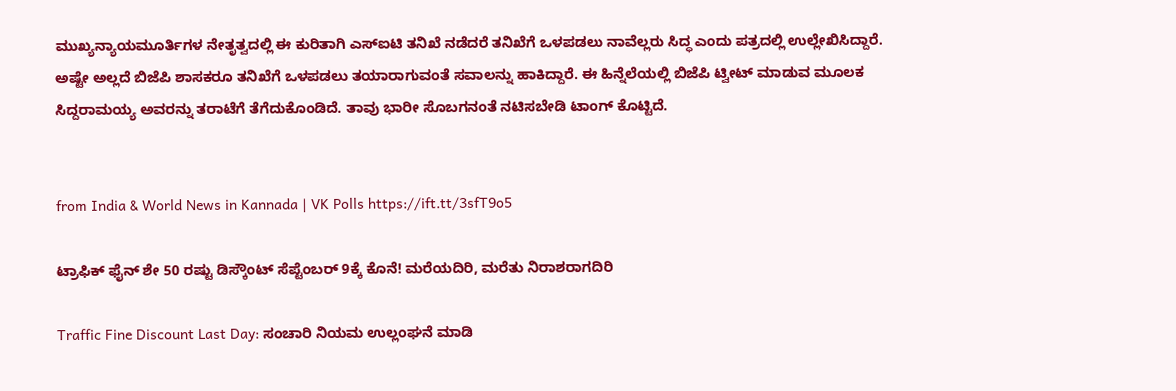ಮುಖ್ಯನ್ಯಾಯಮೂರ್ತಿಗಳ ನೇತೃತ್ವದಲ್ಲಿ ಈ ಕುರಿತಾಗಿ ಎಸ್‌ಐಟಿ ತನಿಖೆ ನಡೆದರೆ ತನಿಖೆಗೆ ಒಳಪಡಲು ನಾವೆಲ್ಲರು ಸಿದ್ಧ ಎಂದು ಪತ್ರದಲ್ಲಿ ಉಲ್ಲೇಖಿಸಿದ್ದಾರೆ. ಅಷ್ಟೇ ಅಲ್ಲದೆ ಬಿಜೆಪಿ ಶಾಸಕರೂ ತನಿಖೆಗೆ ಒಳಪಡಲು ತಯಾರಾಗುವಂತೆ ಸವಾಲನ್ನು ಹಾಕಿದ್ದಾರೆ. ಈ ಹಿನ್ನೆಲೆಯಲ್ಲಿ ಬಿಜೆಪಿ ಟ್ವೀಟ್ ಮಾಡುವ ಮೂಲಕ ಸಿದ್ದರಾಮಯ್ಯ ಅವರನ್ನು ತರಾಟೆಗೆ ತೆಗೆದುಕೊಂಡಿದೆ. ತಾವು ಭಾರೀ ಸೊಬಗನಂತೆ ನಟಿಸಬೇಡಿ ಟಾಂಗ್ ಕೊಟ್ಟಿದೆ.


from India & World News in Kannada | VK Polls https://ift.tt/3sfT9o5

ಟ್ರಾಫಿಕ್‌ ಫೈನ್‌ ಶೇ 50 ರಷ್ಟು ಡಿಸ್ಕೌಂಟ್‌ ಸೆಪ್ಟೆಂಬರ್‌ 9ಕ್ಕೆ ಕೊನೆ! ಮರೆಯದಿರಿ, ಮರೆತು ನಿರಾಶರಾಗದಿರಿ

Traffic Fine Discount Last Day: ಸಂಚಾರಿ ನಿಯಮ ಉಲ್ಲಂಘನೆ ಮಾಡಿ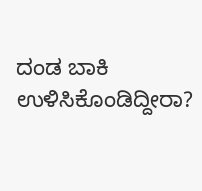ದಂಡ ಬಾಕಿ ಉಳಿಸಿಕೊಂಡಿದ್ದೀರಾ?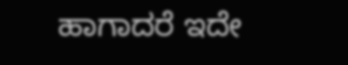ಹಾಗಾದರೆ ಇದೇ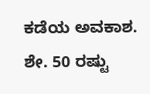ಕಡೆಯ ಅವಕಾಶ. ಶೇ. 50 ರಷ್ಟು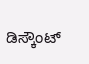ಡಿಸ್ಕೌಂಟ್‌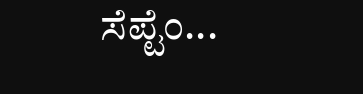ಸೆಪ್ಟೆಂ...